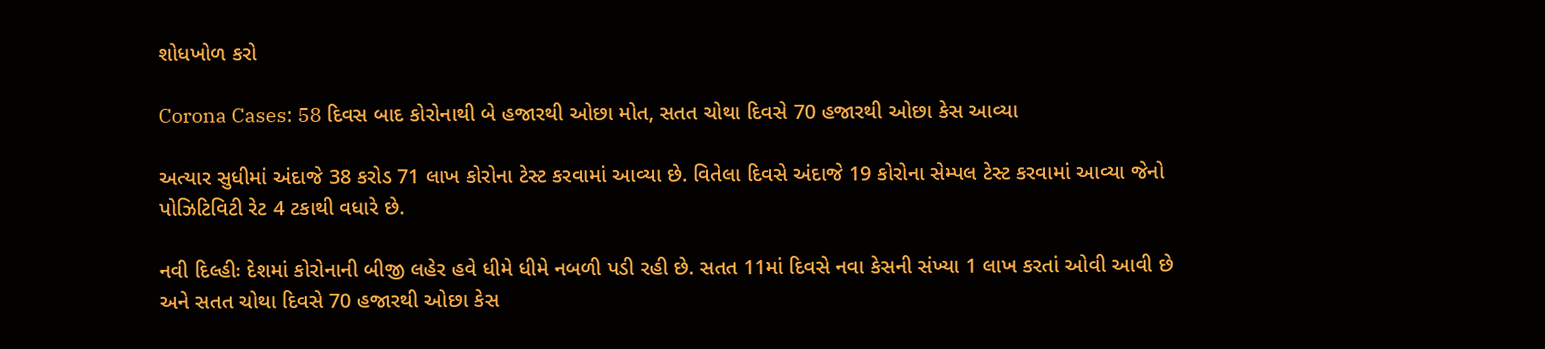શોધખોળ કરો

Corona Cases: 58 દિવસ બાદ કોરોનાથી બે હજારથી ઓછા મોત, સતત ચોથા દિવસે 70 હજારથી ઓછા કેસ આવ્યા

અત્યાર સુધીમાં અંદાજે 38 કરોડ 71 લાખ કોરોના ટેસ્ટ કરવામાં આવ્યા છે. વિતેલા દિવસે અંદાજે 19 કોરોના સેમ્પલ ટેસ્ટ કરવામાં આવ્યા જેનો પોઝિટિવિટી રેટ 4 ટકાથી વધારે છે.

નવી દિલ્હીઃ દેશમાં કોરોનાની બીજી લહેર હવે ધીમે ધીમે નબળી પડી રહી છે. સતત 11માં દિવસે નવા કેસની સંખ્યા 1 લાખ કરતાં ઓવી આવી છે અને સતત ચોથા દિવસે 70 હજારથી ઓછા કેસ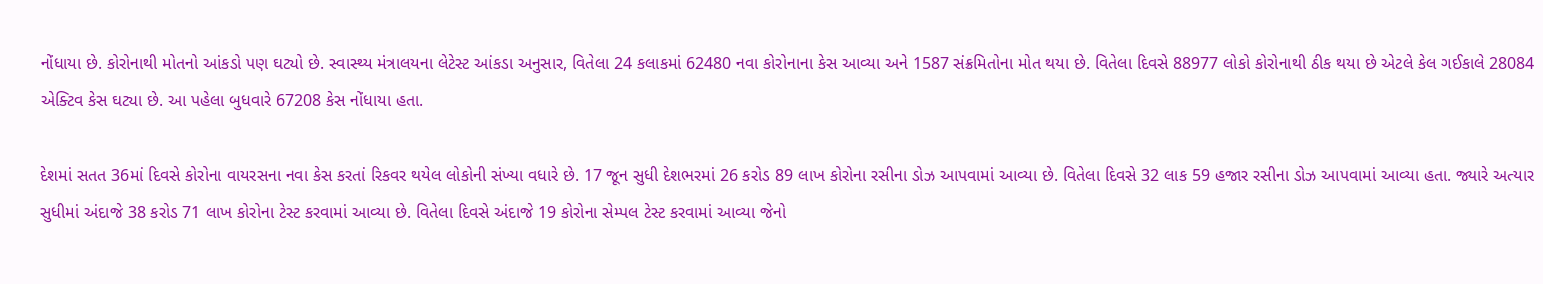નોંધાયા છે. કોરોનાથી મોતનો આંકડો પણ ઘટ્યો છે. સ્વાસ્થ્ય મંત્રાલયના લેટેસ્ટ આંકડા અનુસાર, વિતેલા 24 કલાકમાં 62480 નવા કોરોનાના કેસ આવ્યા અને 1587 સંક્રમિતોના મોત થયા છે. વિતેલા દિવસે 88977 લોકો કોરોનાથી ઠીક થયા છે એટલે કેલ ગઈકાલે 28084 એક્ટિવ કેસ ઘટ્યા છે. આ પહેલા બુધવારે 67208 કેસ નોંધાયા હતા.

દેશમાં સતત 36માં દિવસે કોરોના વાયરસના નવા કેસ કરતાં રિકવર થયેલ લોકોની સંખ્યા વધારે છે. 17 જૂન સુધી દેશભરમાં 26 કરોડ 89 લાખ કોરોના રસીના ડોઝ આપવામાં આવ્યા છે. વિતેલા દિવસે 32 લાક 59 હજાર રસીના ડોઝ આપવામાં આવ્યા હતા. જ્યારે અત્યાર સુધીમાં અંદાજે 38 કરોડ 71 લાખ કોરોના ટેસ્ટ કરવામાં આવ્યા છે. વિતેલા દિવસે અંદાજે 19 કોરોના સેમ્પલ ટેસ્ટ કરવામાં આવ્યા જેનો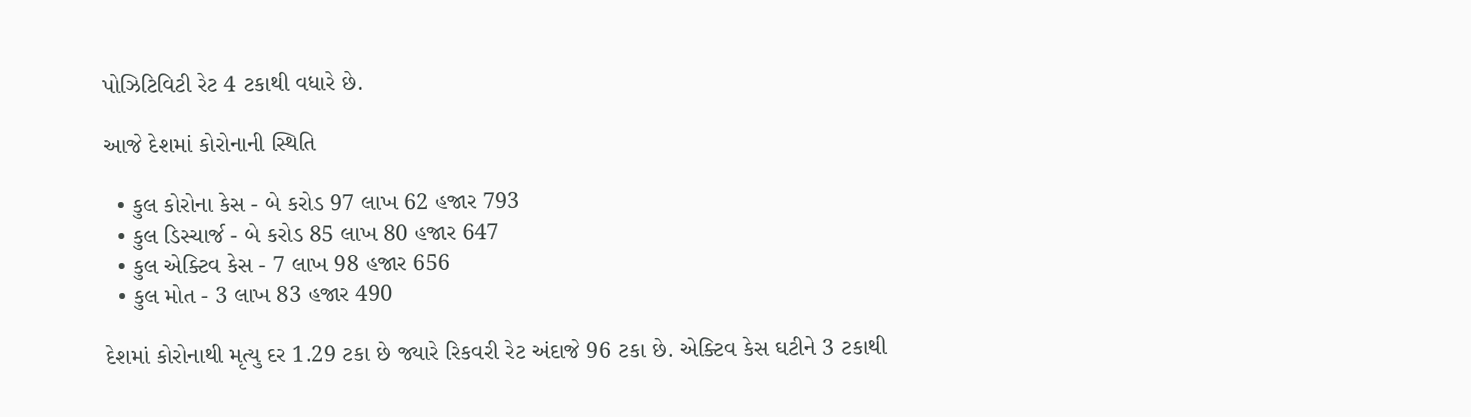પોઝિટિવિટી રેટ 4 ટકાથી વધારે છે.

આજે દેશમાં કોરોનાની સ્થિતિ

  • કુલ કોરોના કેસ - બે કરોડ 97 લાખ 62 હજાર 793
  • કુલ ડિસ્ચાર્જ - બે કરોડ 85 લાખ 80 હજાર 647
  • કુલ એક્ટિવ કેસ - 7 લાખ 98 હજાર 656
  • કુલ મોત - 3 લાખ 83 હજાર 490

દેશમાં કોરોનાથી મૃત્યુ દર 1.29 ટકા છે જ્યારે રિકવરી રેટ અંદાજે 96 ટકા છે. એક્ટિવ કેસ ઘટીને 3 ટકાથી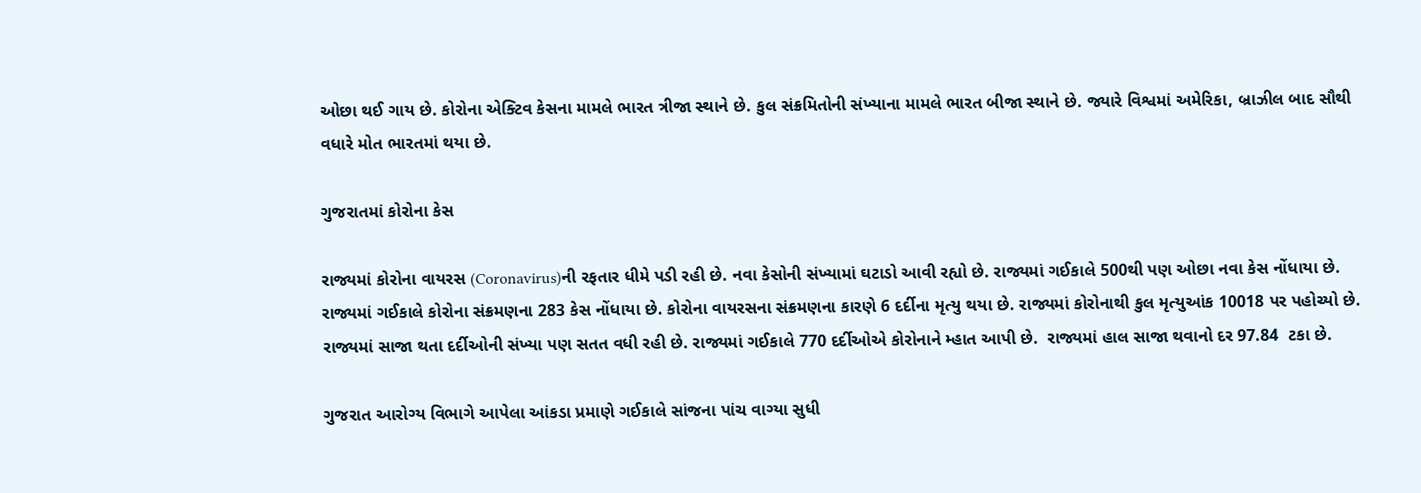ઓછા થઈ ગાય છે. કોરોના એક્ટિવ કેસના મામલે ભારત ત્રીજા સ્થાને છે. કુલ સંક્રમિતોની સંખ્યાના મામલે ભારત બીજા સ્થાને છે. જ્યારે વિશ્વમાં અમેરિકા, બ્રાઝીલ બાદ સૌથી વધારે મોત ભારતમાં થયા છે.

ગુજરાતમાં કોરોના કેસ

રાજ્યમાં કોરોના વાયરસ (Coronavirus)ની રફતાર ધીમે પડી રહી છે. નવા કેસોની સંખ્યામાં ઘટાડો આવી રહ્યો છે. રાજ્યમાં ગઈકાલે 500થી પણ ઓછા નવા કેસ નોંધાયા છે. રાજ્યમાં ગઈકાલે કોરોના સંક્રમણના 283 કેસ નોંધાયા છે. કોરોના વાયરસના સંક્રમણના કારણે 6 દર્દીના મૃત્યુ થયા છે. રાજ્યમાં કોરોનાથી કુલ મૃત્યુઆંક 10018 પર પહોચ્યો છે. રાજ્યમાં સાજા થતા દર્દીઓની સંખ્યા પણ સતત વધી રહી છે. રાજ્યમાં ગઈકાલે 770 દર્દીઓએ કોરોનાને મ્હાત આપી છે.  રાજ્યમાં હાલ સાજા થવાનો દર 97.84  ટકા છે.

ગુજરાત આરોગ્ય વિભાગે આપેલા આંકડા પ્રમાણે ગઈકાલે સાંજના પાંચ વાગ્યા સુધી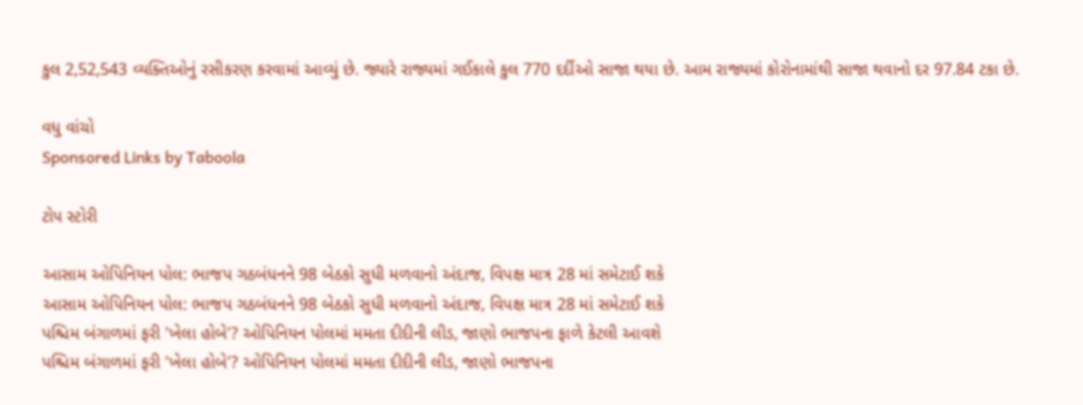કુલ 2,52,543 વ્યક્તિઓનું રસીકરણ કરવામાં આવ્યું છે. જ્યારે રાજ્યમાં ગઈકાલે કુલ 770 દર્દીઓ સાજા થયા છે. આમ રાજ્યમાં કોરોનામાંથી સાજા થવાનો દર 97.84 ટકા છે.

વધુ વાંચો
Sponsored Links by Taboola

ટોપ સ્ટોરી

આસામ ઓપિનિયન પોલ: ભાજપ ગઠબંધનને 98 બેઠકો સુધી મળવાનો અંદાજ, વિપક્ષ માત્ર 28 માં સમેટાઈ શકે
આસામ ઓપિનિયન પોલ: ભાજપ ગઠબંધનને 98 બેઠકો સુધી મળવાનો અંદાજ, વિપક્ષ માત્ર 28 માં સમેટાઈ શકે
પશ્ચિમ બંગાળમાં ફરી 'ખેલા હોબે'? ઓપિનિયન પોલમાં મમતા દીદીની લીડ, જાણો ભાજપના ફાળે કેટલી આવશે
પશ્ચિમ બંગાળમાં ફરી 'ખેલા હોબે'? ઓપિનિયન પોલમાં મમતા દીદીની લીડ, જાણો ભાજપના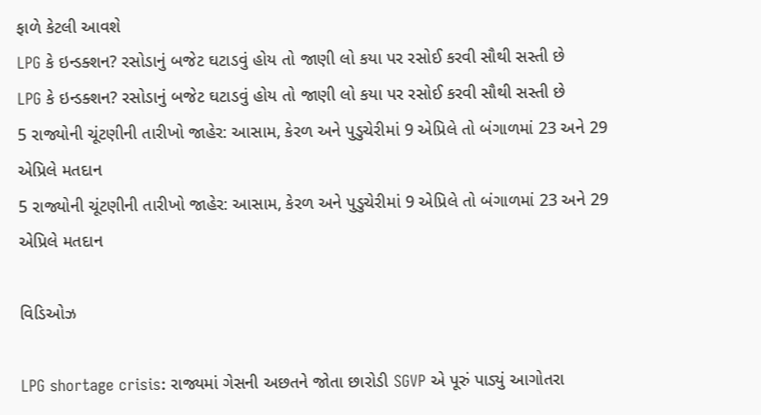ફાળે કેટલી આવશે
LPG કે ઇન્ડક્શન? રસોડાનું બજેટ ઘટાડવું હોય તો જાણી લો કયા પર રસોઈ કરવી સૌથી સસ્તી છે
LPG કે ઇન્ડક્શન? રસોડાનું બજેટ ઘટાડવું હોય તો જાણી લો કયા પર રસોઈ કરવી સૌથી સસ્તી છે
5 રાજ્યોની ચૂંટણીની તારીખો જાહેર: આસામ, કેરળ અને પુડુચેરીમાં 9 એપ્રિલે તો બંગાળમાં 23 અને 29 એપ્રિલે મતદાન
5 રાજ્યોની ચૂંટણીની તારીખો જાહેર: આસામ, કેરળ અને પુડુચેરીમાં 9 એપ્રિલે તો બંગાળમાં 23 અને 29 એપ્રિલે મતદાન

વિડિઓઝ

LPG shortage crisis: રાજ્યમાં ગેસની અછતને જોતા છારોડી SGVP એ પૂરું પાડ્યું આગોતરા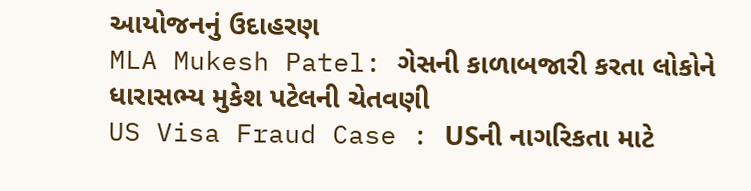આયોજનનું ઉદાહરણ
MLA Mukesh Patel: ગેસની કાળાબજારી કરતા લોકોને ધારાસભ્ય મુકેશ પટેલની ચેતવણી
US Visa Fraud Case : USની નાગરિકતા માટે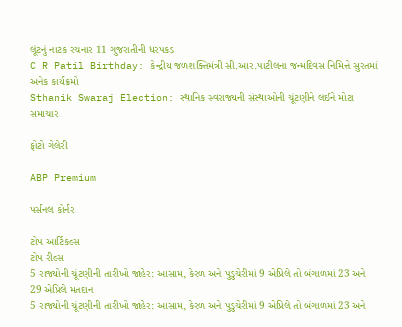લૂંટનું નાટક રચનાર 11 ગુજરાતીની ધરપકડ
C R Patil Birthday: કેન્દ્રીય જળશક્તિમંત્રી સી.આર.પાટીલના જન્મદિવસ નિમિત્તે સુરતમાં અનેક કાર્યક્રમો
Sthanik Swaraj Election: સ્થાનિક સ્વરાજ્યની સંસ્થાઓની ચૂંટણીને લઈને મોટા સમાચાર

ફોટો ગેલેરી

ABP Premium

પર્સનલ કોર્નર

ટોપ આર્ટિકલ્સ
ટોપ રીલ્સ
5 રાજ્યોની ચૂંટણીની તારીખો જાહેર: આસામ, કેરળ અને પુડુચેરીમાં 9 એપ્રિલે તો બંગાળમાં 23 અને 29 એપ્રિલે મતદાન
5 રાજ્યોની ચૂંટણીની તારીખો જાહેર: આસામ, કેરળ અને પુડુચેરીમાં 9 એપ્રિલે તો બંગાળમાં 23 અને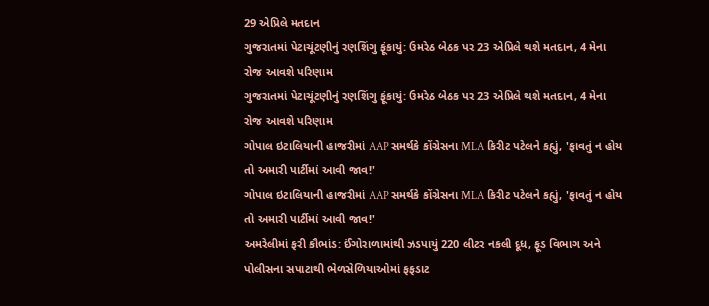29 એપ્રિલે મતદાન
ગુજરાતમાં પેટાચૂંટણીનું રણશિંગુ ફૂંકાયું: ઉમરેઠ બેઠક પર 23 એપ્રિલે થશે મતદાન, 4 મેના રોજ આવશે પરિણામ
ગુજરાતમાં પેટાચૂંટણીનું રણશિંગુ ફૂંકાયું: ઉમરેઠ બેઠક પર 23 એપ્રિલે થશે મતદાન, 4 મેના રોજ આવશે પરિણામ
ગોપાલ ઇટાલિયાની હાજરીમાં AAP સમર્થકે કોંગ્રેસના MLA કિરીટ પટેલને કહ્યું, 'ફાવતું ન હોય તો અમારી પાર્ટીમાં આવી જાવ!'
ગોપાલ ઇટાલિયાની હાજરીમાં AAP સમર્થકે કોંગ્રેસના MLA કિરીટ પટેલને કહ્યું, 'ફાવતું ન હોય તો અમારી પાર્ટીમાં આવી જાવ!'
અમરેલીમાં ફરી કૌભાંડ: ઈંગોરાળામાંથી ઝડપાયું 220 લીટર નકલી દૂધ, ફૂડ વિભાગ અને પોલીસના સપાટાથી ભેળસેળિયાઓમાં ફફડાટ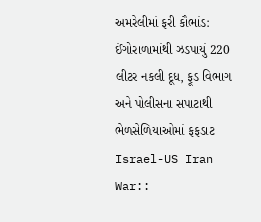અમરેલીમાં ફરી કૌભાંડ: ઈંગોરાળામાંથી ઝડપાયું 220 લીટર નકલી દૂધ, ફૂડ વિભાગ અને પોલીસના સપાટાથી ભેળસેળિયાઓમાં ફફડાટ
Israel-US Iran War::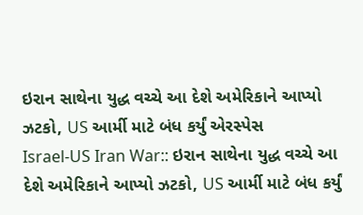ઇરાન સાથેના યુદ્ધ વચ્ચે આ દેશે અમેરિકાને આપ્યો ઝટકો, US આર્મી માટે બંધ કર્યું એરસ્પેસ
Israel-US Iran War:: ઇરાન સાથેના યુદ્ધ વચ્ચે આ દેશે અમેરિકાને આપ્યો ઝટકો, US આર્મી માટે બંધ કર્યું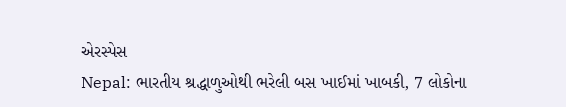એરસ્પેસ
Nepal: ભારતીય શ્રદ્ધાળુઓથી ભરેલી બસ ખાઈમાં ખાબકી, 7 લોકોના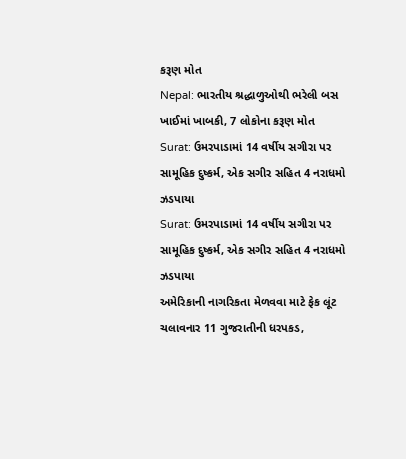કરૂણ મોત
Nepal: ભારતીય શ્રદ્ધાળુઓથી ભરેલી બસ ખાઈમાં ખાબકી, 7 લોકોના કરૂણ મોત
Surat: ઉમરપાડામાં 14 વર્ષીય સગીરા પર સામૂહિક દુષ્કર્મ, એક સગીર સહિત 4 નરાધમો ઝડપાયા
Surat: ઉમરપાડામાં 14 વર્ષીય સગીરા પર સામૂહિક દુષ્કર્મ, એક સગીર સહિત 4 નરાધમો ઝડપાયા
અમેરિકાની નાગરિકતા મેળવવા માટે ફેક લૂંટ ચલાવનાર 11 ગુજરાતીની ધરપકડ,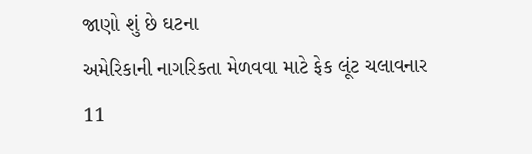જાણો શું છે ઘટના
અમેરિકાની નાગરિકતા મેળવવા માટે ફેક લૂંટ ચલાવનાર 11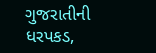ગુજરાતીની ધરપકડ,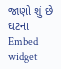જાણો શું છે ઘટના
Embed widget